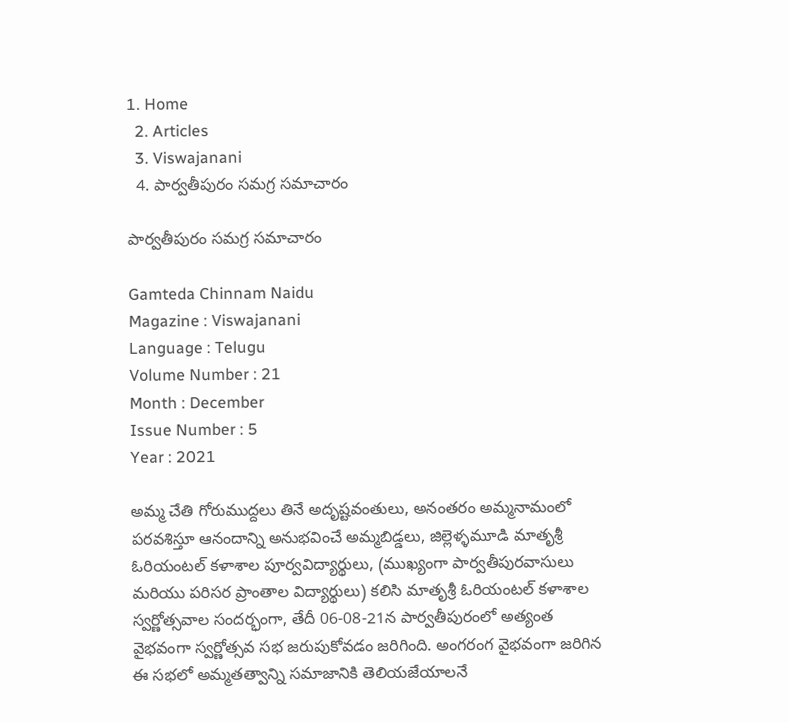1. Home
  2. Articles
  3. Viswajanani
  4. పార్వతీపురం సమగ్ర సమాచారం

పార్వతీపురం సమగ్ర సమాచారం

Gamteda Chinnam Naidu
Magazine : Viswajanani
Language : Telugu
Volume Number : 21
Month : December
Issue Number : 5
Year : 2021

అమ్మ చేతి గోరుముద్దలు తినే అదృష్టవంతులు, అనంతరం అమ్మనామంలో పరవశిస్తూ ఆనందాన్ని అనుభవించే అమ్మబిడ్డలు, జిల్లెళ్ళమూడి మాతృశ్రీ ఓరియంటల్ కళాశాల పూర్వవిద్యార్థులు, (ముఖ్యంగా పార్వతీపురవాసులు మరియు పరిసర ప్రాంతాల విద్యార్థులు) కలిసి మాతృశ్రీ ఓరియంటల్ కళాశాల స్వర్ణోత్సవాల సందర్భంగా, తేదీ 06-08-21న పార్వతీపురంలో అత్యంత వైభవంగా స్వర్ణోత్సవ సభ జరుపుకోవడం జరిగింది. అంగరంగ వైభవంగా జరిగిన ఈ సభలో అమ్మతత్వాన్ని సమాజానికి తెలియజేయాలనే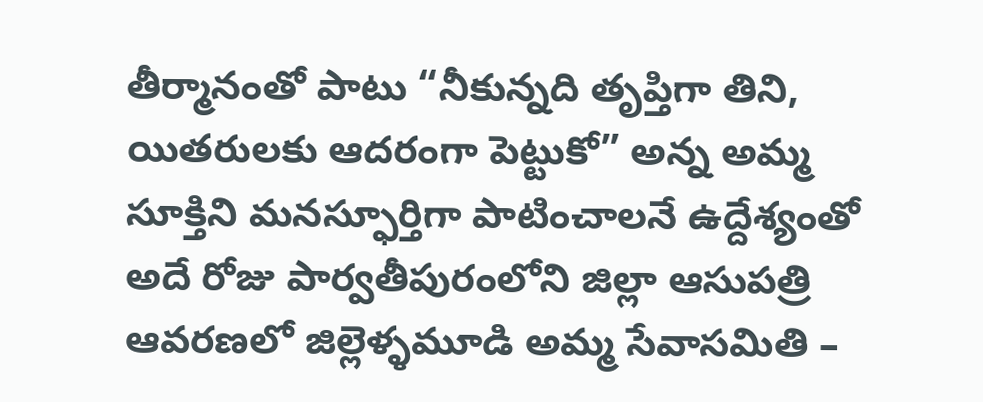తీర్మానంతో పాటు “నీకున్నది తృప్తిగా తిని, యితరులకు ఆదరంగా పెట్టుకో” అన్న అమ్మ సూక్తిని మనస్ఫూర్తిగా పాటించాలనే ఉద్దేశ్యంతో అదే రోజు పార్వతీపురంలోని జిల్లా ఆసుపత్రి ఆవరణలో జిల్లెళ్ళమూడి అమ్మ సేవాసమితి –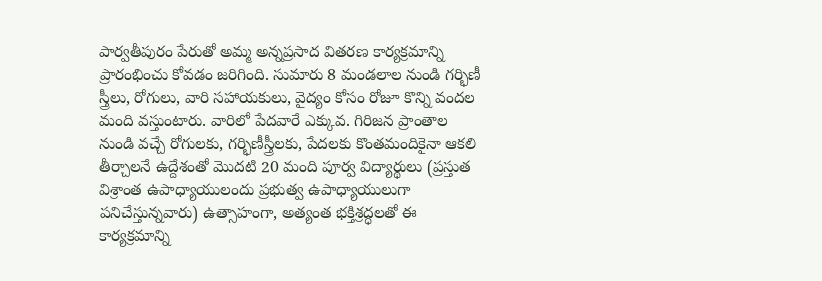పార్వతీపురం పేరుతో అమ్మ అన్నప్రసాద వితరణ కార్యక్రమాన్ని ప్రారంభించు కోవడం జరిగింది. సుమారు 8 మండలాల నుండి గర్భిణీ స్త్రీలు, రోగులు, వారి సహాయకులు, వైద్యం కోసం రోజూ కొన్ని వందల మంది వస్తుంటారు. వారిలో పేదవారే ఎక్కువ. గిరిజన ప్రాంతాల నుండి వచ్చే రోగులకు, గర్భిణీస్త్రీలకు, పేదలకు కొంతమందికైనా ఆకలి తీర్చాలనే ఉద్దేశంతో మొదటి 20 మంది పూర్వ విద్యార్థులు (ప్రస్తుత విశ్రాంత ఉపాధ్యాయులందు ప్రభుత్వ ఉపాధ్యాయులుగా పనిచేస్తున్నవారు) ఉత్సాహంగా, అత్యంత భక్తిశ్రద్ధలతో ఈ కార్యక్రమాన్ని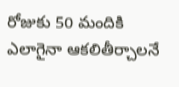రోజుకు 50 మందికి ఎలాగైనా ఆకలితీర్చాలనే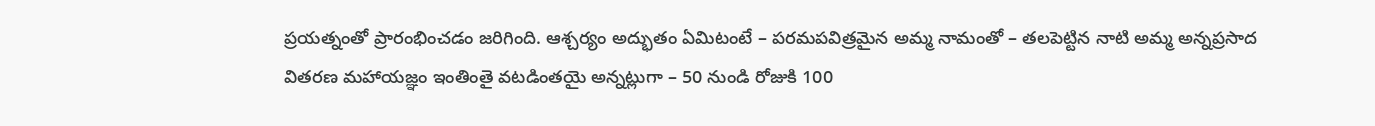ప్రయత్నంతో ప్రారంభించడం జరిగింది. ఆశ్చర్యం అద్భుతం ఏమిటంటే – పరమపవిత్రమైన అమ్మ నామంతో – తలపెట్టిన నాటి అమ్మ అన్నప్రసాద వితరణ మహాయజ్ఞం ఇంతింతై వటడింతయై అన్నట్లుగా – 50 నుండి రోజుకి 100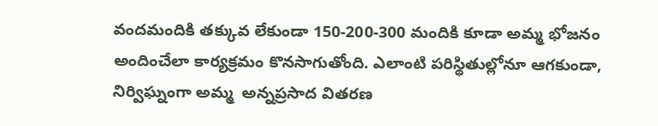వందమందికి తక్కువ లేకుండా 150-200-300 మందికి కూడా అమ్మ భోజనం అందించేలా కార్యక్రమం కొనసాగుతోంది. ఎలాంటి పరిస్థితుల్లోనూ ఆగకుండా, నిర్విఘ్నంగా అమ్మ  అన్నప్రసాద వితరణ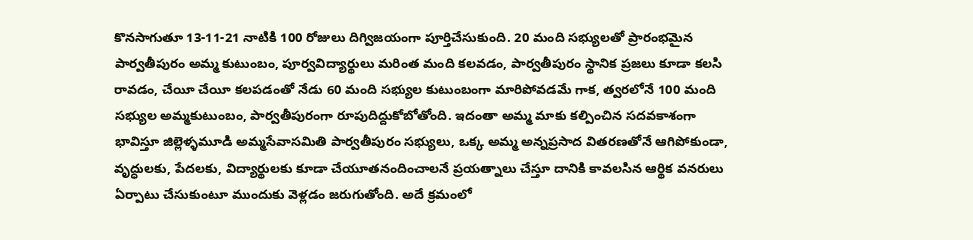కొనసాగుతూ 13-11-21 నాటికి 100 రోజులు దిగ్విజయంగా పూర్తిచేసుకుంది. 20 మంది సభ్యులతో ప్రారంభమైన పార్వతీపురం అమ్మ కుటుంబం, పూర్వవిద్యార్థులు మరింత మంది కలవడం, పార్వతీపురం స్థానిక ప్రజలు కూడా కలసి రావడం, చేయీ చేయీ కలపడంతో నేడు 60 మంది సభ్యుల కుటుంబంగా మారిపోవడమే గాక, త్వరలోనే 100 మంది సభ్యుల అమ్మకుటుంబం, పార్వతీపురంగా రూపుదిద్దుకోబోతోంది. ఇదంతా అమ్మ మాకు కల్పించిన సదవకాశంగా భావిస్తూ జిల్లెళ్ళమూడి అమ్మసేవాసమితి పార్వతీపురం సభ్యులు, ఒక్క అమ్మ అన్నప్రసాద వితరణతోనే ఆగిపోకుండా, వృద్ధులకు, పేదలకు, విద్యార్థులకు కూడా చేయూతనందించాలనే ప్రయత్నాలు చేస్తూ దానికి కావలసిన ఆర్థిక వనరులు ఏర్పాటు చేసుకుంటూ ముందుకు వెళ్లడం జరుగుతోంది. అదే క్రమంలో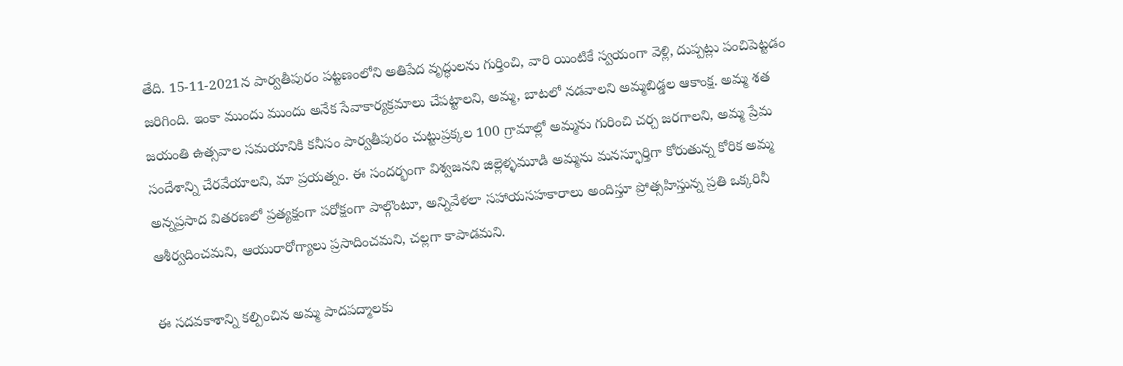తేది. 15-11-2021న పార్వతీపురం పట్టణంలోని అతిపేద వృద్ధులను గుర్తించి, వారి యింటికే స్వయంగా వెళ్లి, దుప్పట్లు పంచిపెట్టడం జరిగింది. ఇంకా ముందు ముందు అనేక సేవాకార్యక్రమాలు చేపట్టాలని, అమ్మ, బాటలో నడవాలని అమ్మబిడ్డల ఆకాంక్ష. అమ్మ శత జయంతి ఉత్సవాల సమయానికి కనీసం పార్వతీపురం చుట్టుప్రక్కల 100 గ్రామాల్లో అమ్మను గురించి చర్చ జరగాలని, అమ్మ ప్రేమ సందేశాన్ని చేరవేయాలని, మా ప్రయత్నం. ఈ సందర్భంగా విశ్వజనని జిల్లెళ్ళమూడి అమ్మను మనస్ఫూర్తిగా కోరుతున్న కోరిక అమ్మ అన్నప్రసాద వితరణలో ప్రత్యక్షంగా పరోక్షంగా పాల్గొంటూ, అన్నివేళలా సహాయసహకారాలు అందిస్తూ ప్రోత్సహిస్తున్న ప్రతి ఒక్కరినీ ఆశీర్వదించమని, ఆయురారోగ్యాలు ప్రసాదించమని, చల్లగా కాపాడమని.

ఈ సదవకాశాన్ని కల్పించిన అమ్మ పాదపద్మాలకు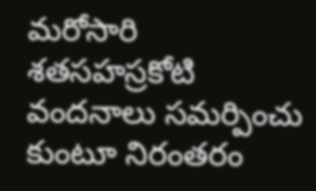మరోసారి శతసహస్రకోటి వందనాలు సమర్పించు కుంటూ నిరంతరం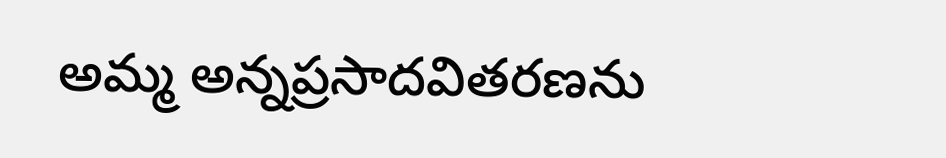అమ్మ అన్నప్రసాదవితరణను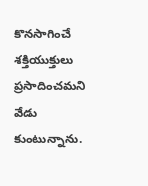కొనసాగించే శక్తియుక్తులు ప్రసాదించమని వేడు కుంటున్నాను.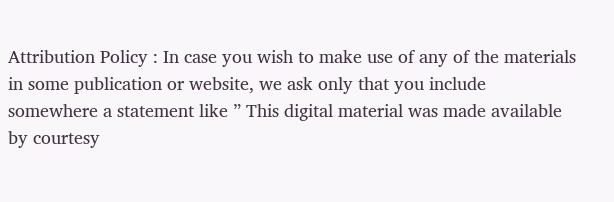Attribution Policy : In case you wish to make use of any of the materials in some publication or website, we ask only that you include somewhere a statement like ” This digital material was made available by courtesy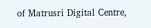of Matrusri Digital Centre,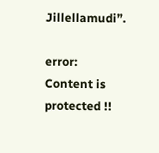Jillellamudi”.

error: Content is protected !!